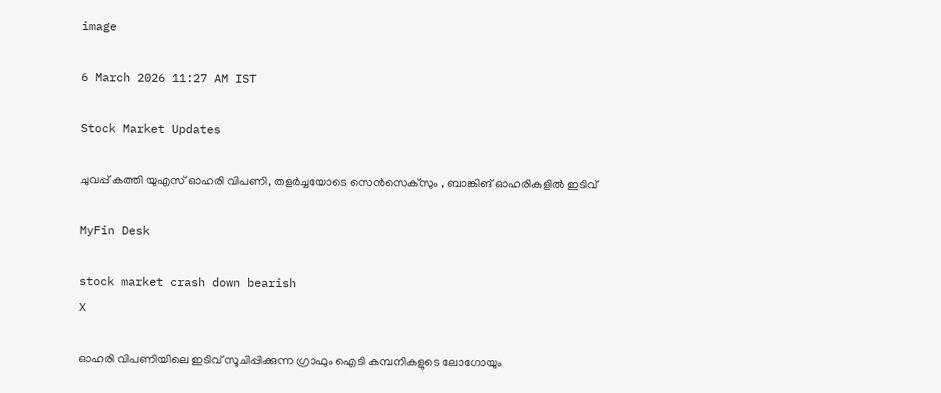image

6 March 2026 11:27 AM IST

Stock Market Updates

ചുവപ്പ് കത്തി യുഎസ് ഓഹരി വിപണി, തള‍ർച്ചയോടെ സെൻസെക്സും , ബാങ്കിങ് ഓഹരികളിൽ ഇടിവ്

MyFin Desk

stock market crash down bearish
X

ഓഹരി വിപണിയിലെ ഇടിവ് സൂചിപ്പിക്കുന്ന ഗ്രാഫും ഐടി കമ്പനികളുടെ ലോഗോയും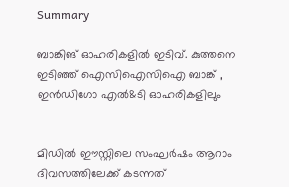Summary

ബാങ്കിങ് ഓഹരികളിൽ ഇടിവ്. കുത്തനെ ഇടിഞ്ഞ് ഐസിഐസിഐ ബാങ്ക് , ഇൻഡിഗോ എൽ&ടി ഓഹരികളിലും


മിഡിൽ ഈസ്റ്റിലെ സംഘർഷം ആറാം ദിവസത്തിലേക്ക് കടന്നത്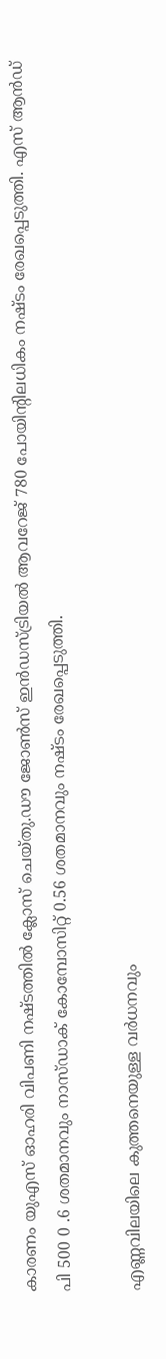കാരണം യുഎസ് ഓഹരി വിപണി നഷ്ടത്തിൽ ക്ലോസ് ചെയ്തു.ഡൗ ജോൺസ് ഇൻഡസ്ട്രിയൽ ആവറേജ് 780 പോയിന്റിലധികം നഷ്ടം രേഖപ്പെടുത്തി. എസ് ആൻഡ് പി 500 0 .6 ശതമാനവും നാസ്ഡാക് കോമ്പോസിറ്റ് 0.56 ശതമാനവും നഷ്ടം രേഖപ്പെടുത്തി.

എണ്ണവിലയിലെ കുത്തനെയുള്ള വർധനവും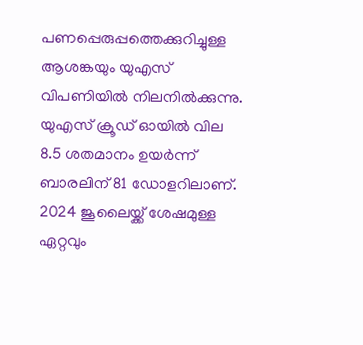പണപ്പെരുപ്പത്തെക്കുറിച്ചുള്ള ആശങ്കയും യുഎസ് വിപണിയിൽ നിലനിൽക്കുന്നു. യുഎസ് ക്രൂഡ് ഓയിൽ വില 8.5 ശതമാനം ഉയർന്ന് ബാരലിന് 81 ഡോളറിലാണ്. 2024 ജൂലൈയ്ക്ക് ശേഷമുള്ള ഏറ്റവും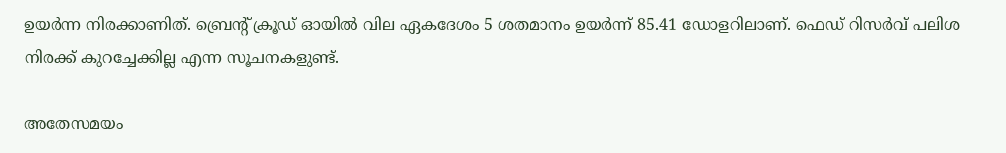ഉയർന്ന നിരക്കാണിത്. ബ്രെന്റ് ക്രൂഡ് ഓയിൽ വില ഏകദേശം 5 ശതമാനം ഉയർന്ന് 85.41 ഡോളറിലാണ്. ഫെഡ് റിസ‍ർവ് പലിശ നിരക്ക് കുറച്ചേക്കില്ല എന്ന സൂചനകളുണ്ട്.

അതേസമയം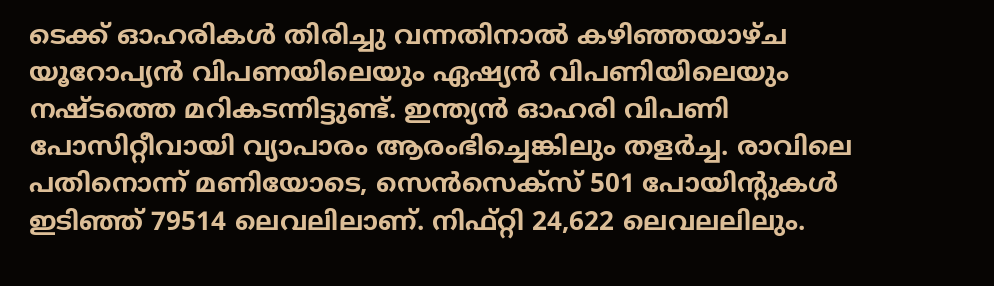ടെക്ക് ഓഹരികൾ തിരിച്ചു വന്നതിനാൽ കഴിഞ്ഞയാഴ്ച യൂറോപ്യൻ വിപണയിലെയും ഏഷ്യൻ വിപണിയിലെയും നഷ്ടത്തെ മറികടന്നിട്ടുണ്ട്. ഇന്ത്യൻ ഓഹരി വിപണി പോസിറ്റീവായി വ്യാപാരം ആരംഭിച്ചെങ്കിലും തള‍ർച്ച. രാവിലെ പതിനൊന്ന് മണിയോടെ, സെൻസെക്സ് 501 പോയിന്റുകൾ ഇടിഞ്ഞ് 79514 ലെവലിലാണ്. നിഫ്റ്റി 24,622 ലെവലലിലും.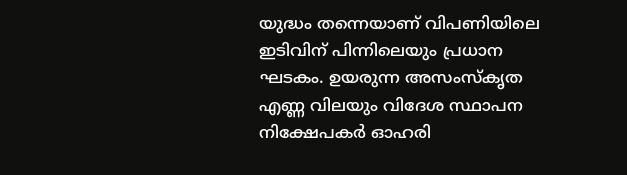യുദ്ധം തന്നെയാണ് വിപണിയിലെ ഇടിവിന് പിന്നിലെയും പ്രധാന ഘടകം. ഉയരുന്ന അസംസ്കൃത എണ്ണ വിലയും വിദേശ സ്ഥാപന നിക്ഷേപക‍ർ ഓഹരി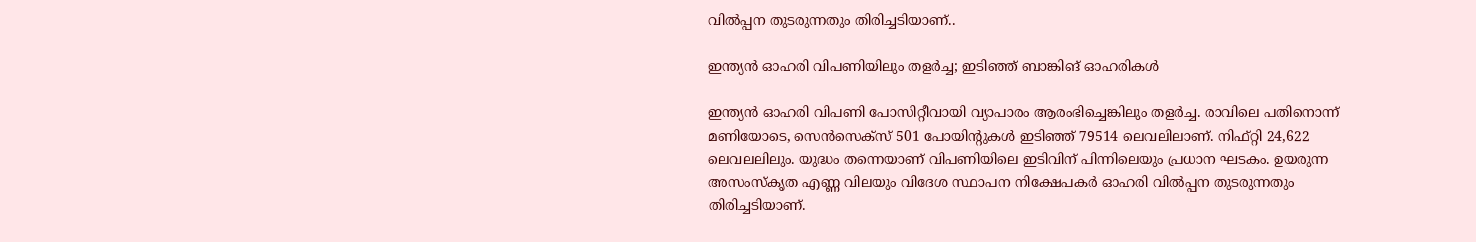വിൽപ്പന തുടരുന്നതും തിരിച്ചടിയാണ്..

ഇന്ത്യൻ ഓഹരി വിപണിയിലും തളർച്ച; ഇടിഞ്ഞ് ബാങ്കിങ് ഓഹരികൾ

ഇന്ത്യൻ ഓഹരി വിപണി പോസിറ്റീവായി വ്യാപാരം ആരംഭിച്ചെങ്കിലും തള‍ർച്ച. രാവിലെ പതിനൊന്ന് മണിയോടെ, സെൻസെക്സ് 501 പോയിന്റുകൾ ഇടിഞ്ഞ് 79514 ലെവലിലാണ്. നിഫ്റ്റി 24,622 ലെവലലിലും. യുദ്ധം തന്നെയാണ് വിപണിയിലെ ഇടിവിന് പിന്നിലെയും പ്രധാന ഘടകം. ഉയരുന്ന അസംസ്കൃത എണ്ണ വിലയും വിദേശ സ്ഥാപന നിക്ഷേപക‍ർ ഓഹരി വിൽപ്പന തുടരുന്നതും തിരിച്ചടിയാണ്.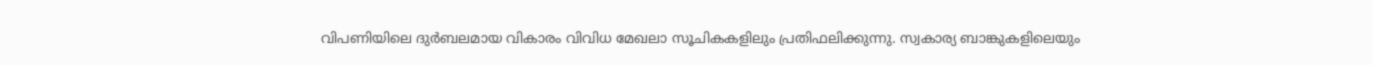വിപണിയിലെ ദുർബലമായ വികാരം വിവിധ മേഖലാ സൂചികകളിലും പ്രതിഫലിക്കുന്നു. സ്വകാര്യ ബാങ്കുകളിലെയും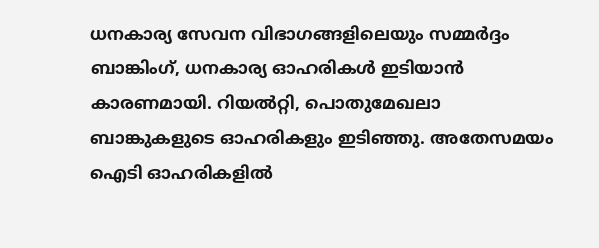ധനകാര്യ സേവന വിഭാഗങ്ങളിലെയും സമ്മർദ്ദം ബാങ്കിംഗ്, ധനകാര്യ ഓഹരികൾ ഇടിയാൻ കാരണമായി. റിയൽറ്റി, പൊതുമേഖലാ ബാങ്കുകളുടെ ഓഹരികളും ഇടിഞ്ഞു. അതേസമയം ഐടി ഓഹരികളിൽ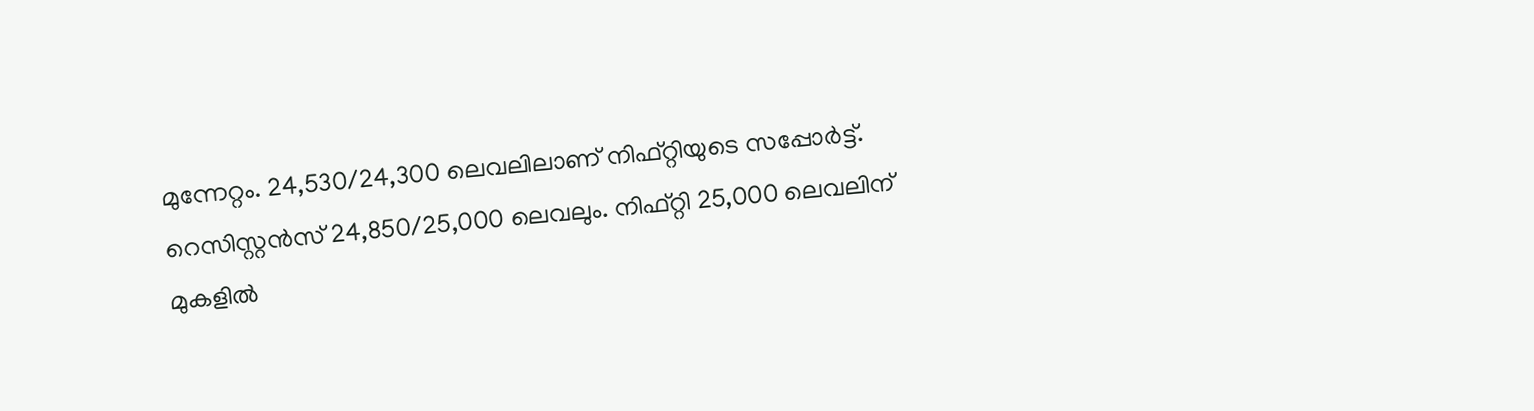മുന്നേറ്റം. 24,530/24,300 ലെവലിലാണ് നിഫ്റ്റിയുടെ സപ്പോ‍ർട്ട്. റെസിസ്റ്റൻസ് 24,850/25,000 ലെവലും. നിഫ്റ്റി 25,000 ലെവലിന് മുകളിൽ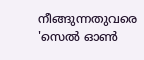നീങ്ങുന്നതുവരെ 'സെൽ ഓൺ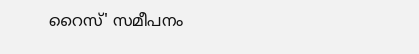റൈസ്' സമീപനം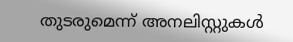തുടരുമെന്ന് അനലിസ്റ്റുകൾ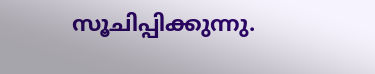സൂചിപ്പിക്കുന്നു.